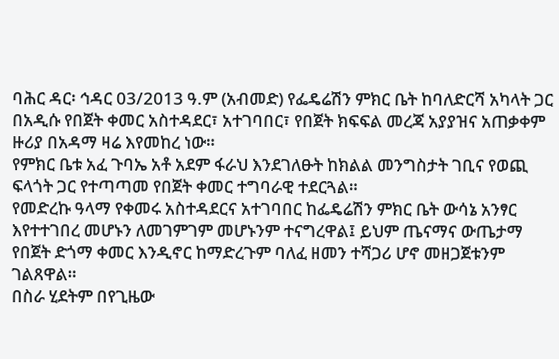ባሕር ዳር፡ ኅዳር 03/2013 ዓ.ም (አብመድ) የፌዴሬሽን ምክር ቤት ከባለድርሻ አካላት ጋር በአዲሱ የበጀት ቀመር አስተዳደር፣ አተገባበር፣ የበጀት ክፍፍል መረጃ አያያዝና አጠቃቀም ዙሪያ በአዳማ ዛሬ እየመከረ ነው።
የምክር ቤቱ አፈ ጉባኤ አቶ አደም ፋራህ እንደገለፁት ከክልል መንግስታት ገቢና የወጪ ፍላጎት ጋር የተጣጣመ የበጀት ቀመር ተግባራዊ ተደርጓል።
የመድረኩ ዓላማ የቀመሩ አስተዳደርና አተገባበር ከፌዴሬሽን ምክር ቤት ውሳኔ አንፃር እየተተገበረ መሆኑን ለመገምገም መሆኑንም ተናግረዋል፤ ይህም ጤናማና ውጤታማ የበጀት ድጎማ ቀመር እንዲኖር ከማድረጉም ባለፈ ዘመን ተሻጋሪ ሆኖ መዘጋጀቱንም ገልጸዋል።
በስራ ሂደትም በየጊዜው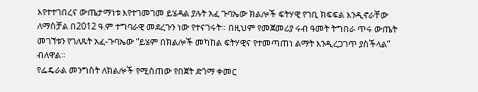እየተተገበረና ውጤታማነቱ እየተገመገመ ይሄዳል ያሉት አፈ ጉባኤው ክልሎች ፍትሃዊ የገቢ ክፍፍል እንዲኖራቸው ለማስቻል በ2012 ዓ.ም ተግባራዊ መደረጉን ነው የተናገሩት። በዚህም የመጀመሪያ ሩብ ዓመት ትግበራ ጥሩ ውጤት መገኘቱን የገለጹት አፈ-ጉባኤው “ይሄም በክልሎች መካከል ፍትሃዊና የተመጣጠነ ልማት እንዲረጋገጥ ያስችላል” ብለዋል።
የፌዴራል መንግስት ለክልሎች የሚሰጠው የበጀት ድጎማ ቀመር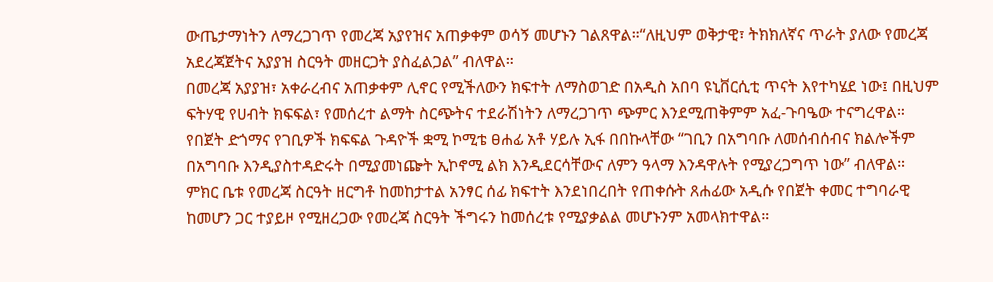ውጤታማነትን ለማረጋገጥ የመረጃ አያየዝና አጠቃቀም ወሳኝ መሆኑን ገልጸዋል።“ለዚህም ወቅታዊ፣ ትክክለኛና ጥራት ያለው የመረጃ አደረጃጀትና አያያዝ ስርዓት መዘርጋት ያስፈልጋል” ብለዋል።
በመረጃ አያያዝ፣ አቀራረብና አጠቃቀም ሊኖር የሚችለውን ክፍተት ለማስወገድ በአዲስ አበባ ዩኒቨርሲቲ ጥናት እየተካሄደ ነው፤ በዚህም ፍትሃዊ የሀብት ክፍፍል፣ የመሰረተ ልማት ስርጭትና ተደራሽነትን ለማረጋገጥ ጭምር እንደሚጠቅምም አፈ-ጉባዔው ተናግረዋል።
የበጀት ድጎማና የገቢዎች ክፍፍል ጉዳዮች ቋሚ ኮሚቴ ፀሐፊ አቶ ሃይሉ ኢፋ በበኩላቸው “ገቢን በአግባቡ ለመሰብሰብና ክልሎችም በአግባቡ እንዲያስተዳድሩት በሚያመነጬት ኢኮኖሚ ልክ እንዲደርሳቸውና ለምን ዓላማ እንዳዋሉት የሚያረጋግጥ ነው” ብለዋል።
ምክር ቤቱ የመረጃ ስርዓት ዘርግቶ ከመከታተል አንፃር ሰፊ ክፍተት እንደነበረበት የጠቀሱት ጸሐፊው አዲሱ የበጀት ቀመር ተግባራዊ ከመሆን ጋር ተያይዞ የሚዘረጋው የመረጃ ስርዓት ችግሩን ከመሰረቱ የሚያቃልል መሆኑንም አመላክተዋል።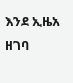እንደ ኢዜአ ዘገባ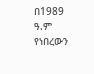በ1989 ዓ.ም የነበረውን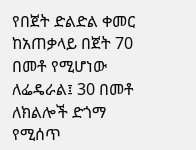የበጀት ድልድል ቀመር ከአጠቃላይ በጀት 70 በመቶ የሚሆነው ለፌዴራል፤ 30 በመቶ ለክልሎች ድጎማ የሚሰጥ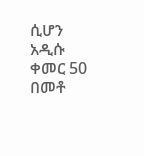ሲሆን አዲሱ ቀመር 50 በመቶ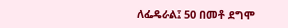ለፌዴራል፤ 50 በመቶ ደግሞ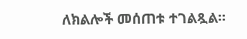ለክልሎች መሰጠቱ ተገልጿል።